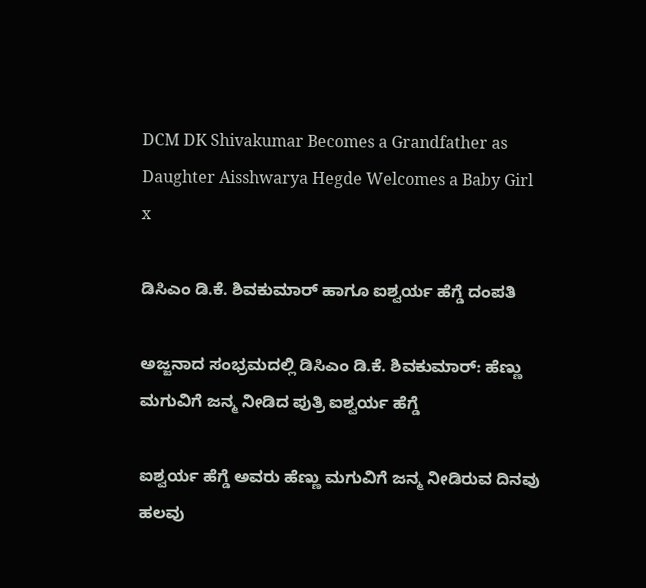DCM DK Shivakumar Becomes a Grandfather as Daughter Aisshwarya Hegde Welcomes a Baby Girl
x

ಡಿಸಿಎಂ ಡಿ.ಕೆ. ಶಿವಕುಮಾರ್‌ ಹಾಗೂ ಐಶ್ವರ್ಯ ಹೆಗ್ಡೆ ದಂಪತಿ

ಅಜ್ಜನಾದ ಸಂಭ್ರಮದಲ್ಲಿ ಡಿಸಿಎಂ ಡಿ.ಕೆ. ಶಿವಕುಮಾರ್: ಹೆಣ್ಣು ಮಗುವಿಗೆ ಜನ್ಮ ನೀಡಿದ ಪುತ್ರಿ ಐಶ್ವರ್ಯ ಹೆಗ್ಡೆ

ಐಶ್ವರ್ಯ ಹೆಗ್ಡೆ ಅವರು ಹೆಣ್ಣು ಮಗುವಿಗೆ ಜನ್ಮ ನೀಡಿರುವ ದಿನವು ಹಲವು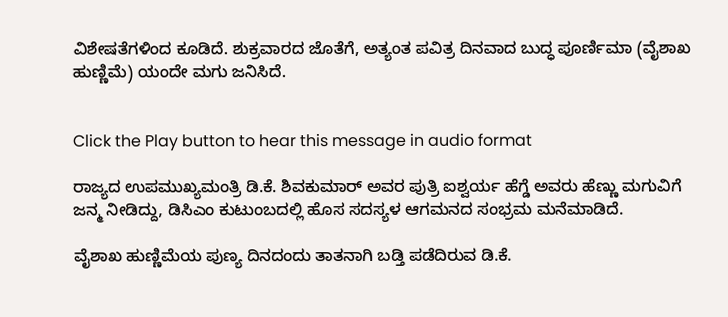ವಿಶೇಷತೆಗಳಿಂದ ಕೂಡಿದೆ. ಶುಕ್ರವಾರದ ಜೊತೆಗೆ, ಅತ್ಯಂತ ಪವಿತ್ರ ದಿನವಾದ ಬುದ್ಧ ಪೂರ್ಣಿಮಾ (ವೈಶಾಖ ಹುಣ್ಣಿಮೆ) ಯಂದೇ ಮಗು ಜನಿಸಿದೆ.


Click the Play button to hear this message in audio format

ರಾಜ್ಯದ ಉಪಮುಖ್ಯಮಂತ್ರಿ ಡಿ.ಕೆ. ಶಿವಕುಮಾರ್ ಅವರ ಪುತ್ರಿ ಐಶ್ವರ್ಯ ಹೆಗ್ಡೆ ಅವರು ಹೆಣ್ಣು ಮಗುವಿಗೆ ಜನ್ಮ ನೀಡಿದ್ದು, ಡಿಸಿಎಂ ಕುಟುಂಬದಲ್ಲಿ ಹೊಸ ಸದಸ್ಯಳ ಆಗಮನದ ಸಂಭ್ರಮ ಮನೆಮಾಡಿದೆ.

ವೈಶಾಖ ಹುಣ್ಣಿಮೆಯ ಪುಣ್ಯ ದಿನದಂದು ತಾತನಾಗಿ ಬಡ್ತಿ ಪಡೆದಿರುವ ಡಿ.ಕೆ.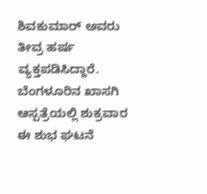ಶಿವಕುಮಾರ್ ಅವರು ತೀವ್ರ ಹರ್ಷ ವ್ಯಕ್ತಪಡಿಸಿದ್ದಾರೆ. ಬೆಂಗಳೂರಿನ ಖಾಸಗಿ ಆಸ್ಪತ್ರೆಯಲ್ಲಿ ಶುಕ್ರವಾರ ಈ ಶುಭ ಘಟನೆ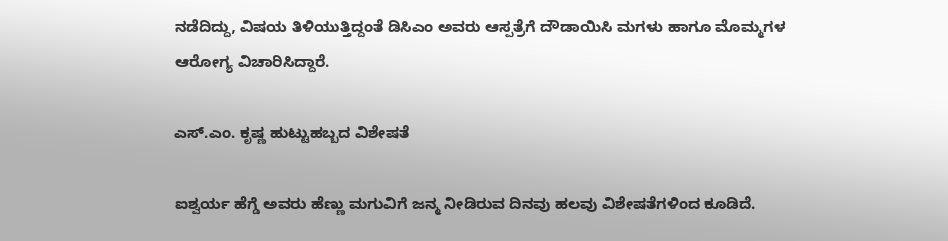ನಡೆದಿದ್ದು, ವಿಷಯ ತಿಳಿಯುತ್ತಿದ್ದಂತೆ ಡಿಸಿಎಂ ಅವರು ಆಸ್ಪತ್ರೆಗೆ ದೌಡಾಯಿಸಿ ಮಗಳು ಹಾಗೂ ಮೊಮ್ಮಗಳ ಆರೋಗ್ಯ ವಿಚಾರಿಸಿದ್ದಾರೆ.

ಎಸ್.ಎಂ. ಕೃಷ್ಣ ಹುಟ್ಟುಹಬ್ಬದ ವಿಶೇಷತೆ

ಐಶ್ವರ್ಯ ಹೆಗ್ಡೆ ಅವರು ಹೆಣ್ಣು ಮಗುವಿಗೆ ಜನ್ಮ ನೀಡಿರುವ ದಿನವು ಹಲವು ವಿಶೇಷತೆಗಳಿಂದ ಕೂಡಿದೆ.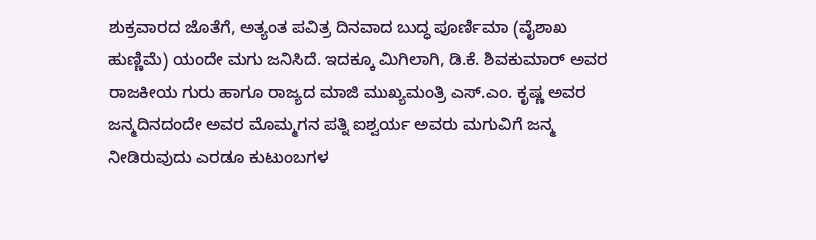ಶುಕ್ರವಾರದ ಜೊತೆಗೆ, ಅತ್ಯಂತ ಪವಿತ್ರ ದಿನವಾದ ಬುದ್ಧ ಪೂರ್ಣಿಮಾ (ವೈಶಾಖ ಹುಣ್ಣಿಮೆ) ಯಂದೇ ಮಗು ಜನಿಸಿದೆ. ಇದಕ್ಕೂ ಮಿಗಿಲಾಗಿ, ಡಿ.ಕೆ. ಶಿವಕುಮಾರ್ ಅವರ ರಾಜಕೀಯ ಗುರು ಹಾಗೂ ರಾಜ್ಯದ ಮಾಜಿ ಮುಖ್ಯಮಂತ್ರಿ ಎಸ್.ಎಂ. ಕೃಷ್ಣ ಅವರ ಜನ್ಮದಿನದಂದೇ ಅವರ ಮೊಮ್ಮಗನ ಪತ್ನಿ ಐಶ್ವರ್ಯ ಅವರು ಮಗುವಿಗೆ ಜನ್ಮ ನೀಡಿರುವುದು ಎರಡೂ ಕುಟುಂಬಗಳ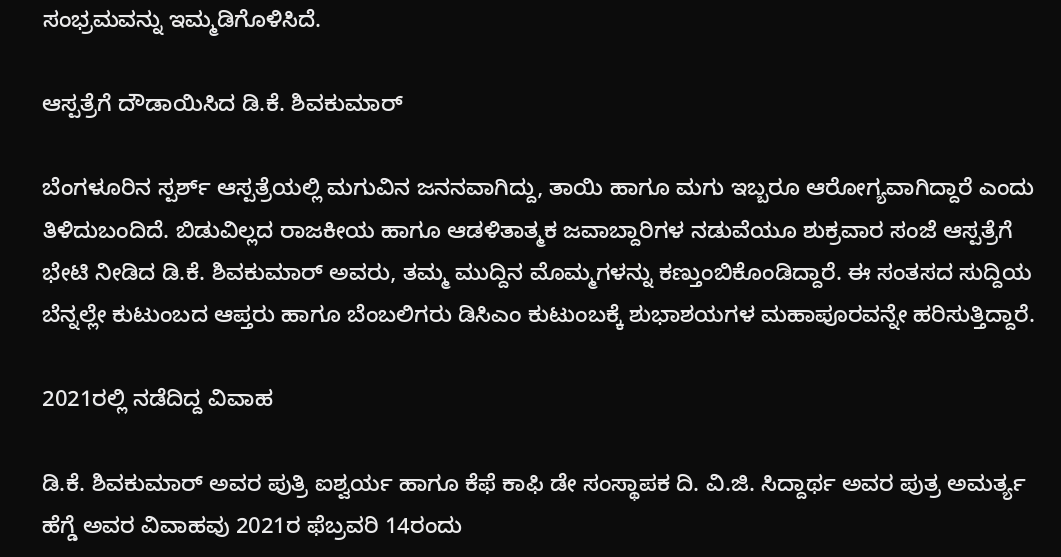ಸಂಭ್ರಮವನ್ನು ಇಮ್ಮಡಿಗೊಳಿಸಿದೆ.

ಆಸ್ಪತ್ರೆಗೆ ದೌಡಾಯಿಸಿದ ಡಿ.ಕೆ. ಶಿವಕುಮಾರ್

ಬೆಂಗಳೂರಿನ ಸ್ಪರ್ಶ್ ಆಸ್ಪತ್ರೆಯಲ್ಲಿ ಮಗುವಿನ ಜನನವಾಗಿದ್ದು, ತಾಯಿ ಹಾಗೂ ಮಗು ಇಬ್ಬರೂ ಆರೋಗ್ಯವಾಗಿದ್ದಾರೆ ಎಂದು ತಿಳಿದುಬಂದಿದೆ. ಬಿಡುವಿಲ್ಲದ ರಾಜಕೀಯ ಹಾಗೂ ಆಡಳಿತಾತ್ಮಕ ಜವಾಬ್ದಾರಿಗಳ ನಡುವೆಯೂ ಶುಕ್ರವಾರ ಸಂಜೆ ಆಸ್ಪತ್ರೆಗೆ ಭೇಟಿ ನೀಡಿದ ಡಿ.ಕೆ. ಶಿವಕುಮಾರ್ ಅವರು, ತಮ್ಮ ಮುದ್ದಿನ ಮೊಮ್ಮಗಳನ್ನು ಕಣ್ತುಂಬಿಕೊಂಡಿದ್ದಾರೆ. ಈ ಸಂತಸದ ಸುದ್ದಿಯ ಬೆನ್ನಲ್ಲೇ ಕುಟುಂಬದ ಆಪ್ತರು ಹಾಗೂ ಬೆಂಬಲಿಗರು ಡಿಸಿಎಂ ಕುಟುಂಬಕ್ಕೆ ಶುಭಾಶಯಗಳ ಮಹಾಪೂರವನ್ನೇ ಹರಿಸುತ್ತಿದ್ದಾರೆ.

2021ರಲ್ಲಿ ನಡೆದಿದ್ದ ವಿವಾಹ

ಡಿ.ಕೆ. ಶಿವಕುಮಾರ್ ಅವರ ಪುತ್ರಿ ಐಶ್ವರ್ಯ ಹಾಗೂ ಕೆಫೆ ಕಾಫಿ ಡೇ ಸಂಸ್ಥಾಪಕ ದಿ. ವಿ.ಜಿ. ಸಿದ್ದಾರ್ಥ ಅವರ ಪುತ್ರ ಅಮರ್ತ್ಯ ಹೆಗ್ಡೆ ಅವರ ವಿವಾಹವು 2021ರ ಫೆಬ್ರವರಿ 14ರಂದು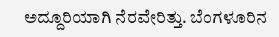ಅದ್ದೂರಿಯಾಗಿ ನೆರವೇರಿತ್ತು. ಬೆಂಗಳೂರಿನ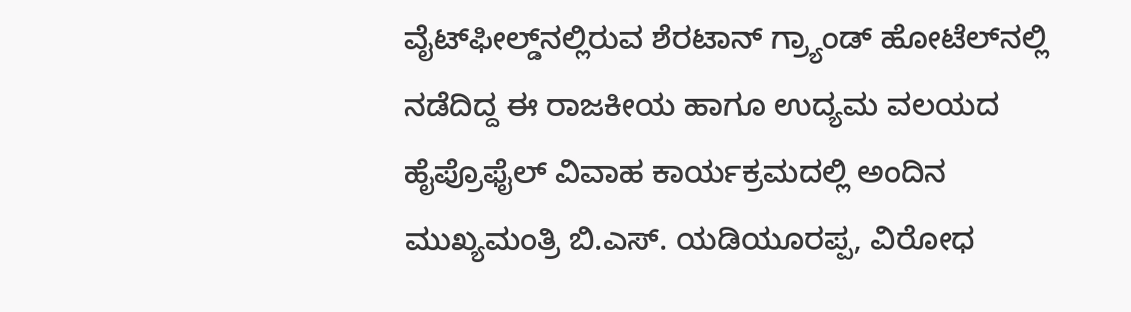ವೈಟ್‌ಫೀಲ್ಡ್‌ನಲ್ಲಿರುವ ಶೆರಟಾನ್ ಗ್ರ್ಯಾಂಡ್ ಹೋಟೆಲ್‌ನಲ್ಲಿ ನಡೆದಿದ್ದ ಈ ರಾಜಕೀಯ ಹಾಗೂ ಉದ್ಯಮ ವಲಯದ ಹೈಪ್ರೊಫೈಲ್ ವಿವಾಹ ಕಾರ್ಯಕ್ರಮದಲ್ಲಿ ಅಂದಿನ ಮುಖ್ಯಮಂತ್ರಿ ಬಿ.ಎಸ್. ಯಡಿಯೂರಪ್ಪ, ವಿರೋಧ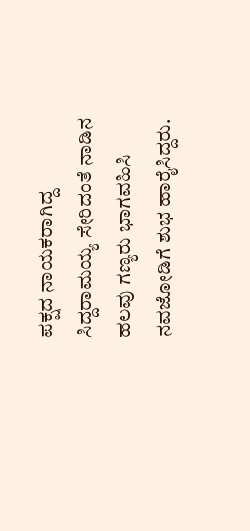ಪಕ್ಷದ ನಾಯಕರಾಗಿದ್ದ ಸಿದ್ದರಾಮಯ್ಯ ಸೇರಿದಂತೆ ನಾಡಿನ ಹಲವು ಗಣ್ಯರು ಭಾಗವಹಿಸಿ ನವಜೋಡಿಗೆ ಶುಭ ಹಾರೈಸಿದ್ದರು.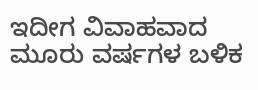ಇದೀಗ ವಿವಾಹವಾದ ಮೂರು ವರ್ಷಗಳ ಬಳಿಕ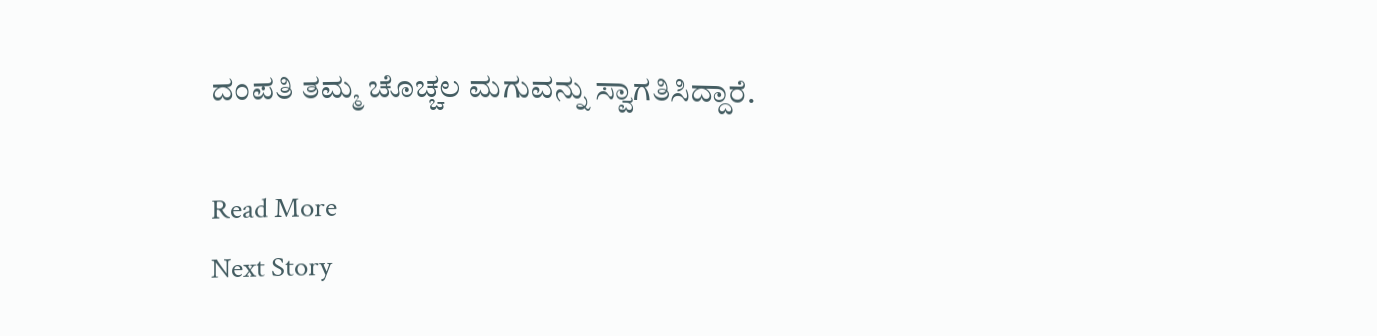ದಂಪತಿ ತಮ್ಮ ಚೊಚ್ಚಲ ಮಗುವನ್ನು ಸ್ವಾಗತಿಸಿದ್ದಾರೆ.

Read More
Next Story